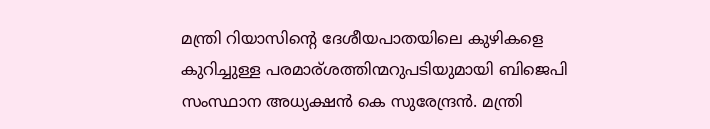മന്ത്രി റിയാസിന്റെ ദേശീയപാതയിലെ കുഴികളെ കുറിച്ചുള്ള പരമാര്ശത്തിന്മറുപടിയുമായി ബിജെപി സംസ്ഥാന അധ്യക്ഷൻ കെ സുരേന്ദ്രൻ. മന്ത്രി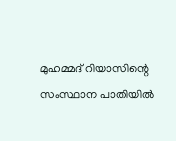മുഹമ്മദ് റിയാസിന്റെ സംസ്ഥാന പാതിയില്‍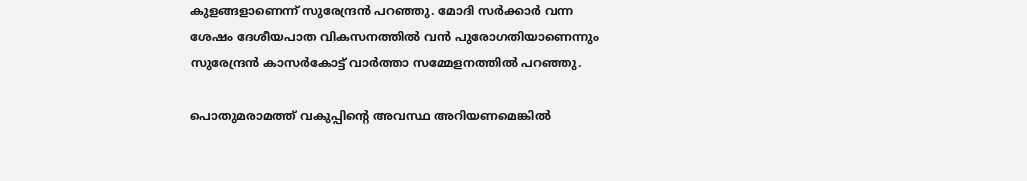കുളങ്ങളാണെന്ന് സുരേന്ദ്രന്‍ പറഞ്ഞു. മോദി സര്‍ക്കാര്‍ വന്ന ശേഷം ദേശീയപാത വികസനത്തില്‍ വന്‍ പുരോഗതിയാണെന്നും സുരേന്ദ്രന്‍ കാസര്‍കോട്ട് വാര്‍ത്താ സമ്മേളനത്തില്‍ പറഞ്ഞു.

പൊതുമരാമത്ത് വകുപ്പിന്റെ അവസ്ഥ അറിയണമെങ്കിൽ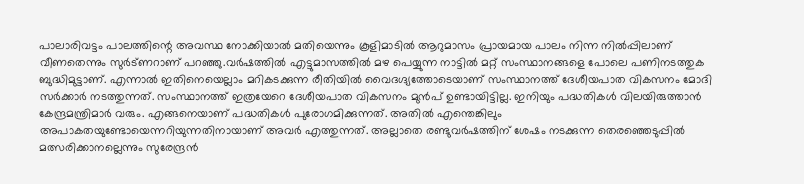പാലാരിവട്ടം പാലത്തിന്റെ അവസ്ഥ നോക്കിയാൽ മതിയെന്നും കൂളിമാടിൽ ആറുമാസം പ്രായമായ പാലം നിന്ന നിൽപ്പിലാണ് വീണതെന്നും സുർട്ണറാണ് പറഞ്ഞു.വര്‍ഷത്തില്‍ എട്ടുമാസത്തില്‍ മഴ പെയ്യുന്ന നാട്ടില്‍ മറ്റ് സംസ്ഥാനങ്ങളെ പോലെ പണിനടത്തുക ബുദ്ധിമുട്ടാണ്. എന്നാല്‍ ഇതിനെയെല്ലാം മറികടക്കുന്ന രീതിയില്‍ വൈദഗ്ദ്യത്തോടെയാണ് സംസ്ഥാനത്ത് ദേശീയപാത വികസനം മോദി സര്‍ക്കാര്‍ നടത്തുന്നത്. സംസ്ഥാനത്ത് ഇത്രയേറെ ദേശീയപാത വികസനം മുന്‍പ് ഉണ്ടായിട്ടില്ല. ഇനിയും പദ്ധതികള്‍ വിലയിരുത്താന്‍ കേന്ദ്രമന്ത്രിമാര്‍ വരും. എങ്ങനെയാണ് പദ്ധതികള്‍ പുരോഗമിക്കുന്നത്. അതില്‍ എന്തെങ്കിലും അപാകതയുണ്ടോയെന്നറിയുന്നതിനായാണ് അവര്‍ എത്തുന്നത്. അല്ലാതെ രണ്ടുവര്‍ഷത്തിന് ശേഷം നടക്കുന്ന തെരഞ്ഞെടുപ്പില്‍ മത്സരിക്കാനല്ലെന്നും സുരേന്ദ്രന്‍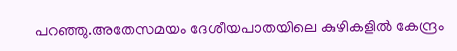പറഞ്ഞു.അതേസമയം ദേശീയപാതയിലെ കുഴികളിൽ കേന്ദ്രം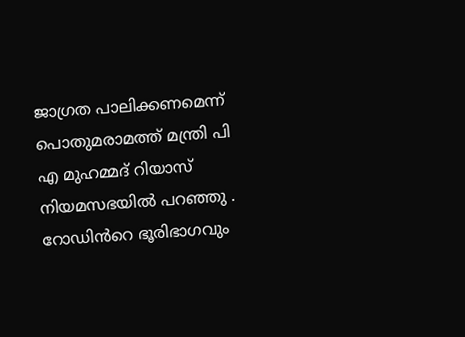ജാഗ്രത പാലിക്കണമെന്ന് പൊതുമരാമത്ത് മന്ത്രി പി എ മുഹമ്മദ് റിയാസ് നിയമസഭയിൽ പറഞ്ഞു . റോഡിൻറെ ഭൂരിഭാഗവും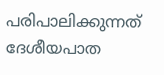പരിപാലിക്കുന്നത് ദേശീയപാത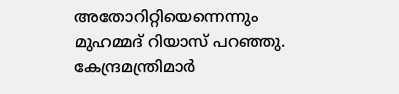അതോറിറ്റിയെന്നെന്നും മുഹമ്മദ് റിയാസ്‍ പറഞ്ഞു. കേന്ദ്രമന്ത്രിമാർ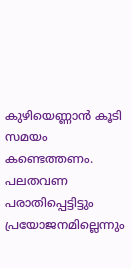കുഴിയെണ്ണാൻ കൂടി സമയം കണ്ടെത്തണം. പലതവണ പരാതിപ്പെട്ടിട്ടും പ്രയോജനമില്ലെന്നും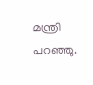മന്ത്രി പറഞ്ഞു.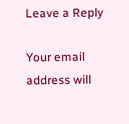Leave a Reply

Your email address will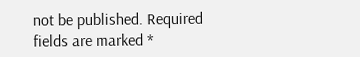not be published. Required fields are marked *